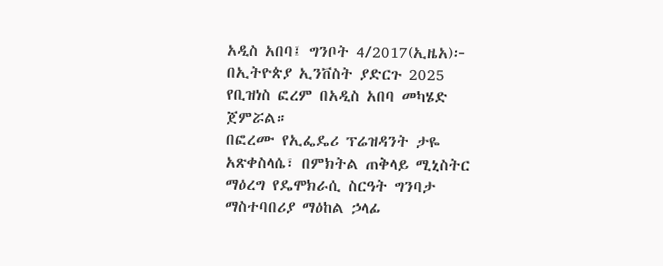አዲስ አበባ፤ ግንቦት 4/2017(ኢዜአ)፦ በኢትዮጵያ ኢንቨስት ያድርጉ 2025 የቢዝነስ ፎረም በአዲስ አበባ መካሄድ ጀምሯል።
በፎረሙ የኢፌዴሪ ፕሬዝዳንት ታዬ አጽቀስላሴ፣ በምክትል ጠቅላይ ሚኒስትር ማዕረግ የዴሞክራሲ ስርዓት ግንባታ ማስተባበሪያ ማዕከል ኃላፊ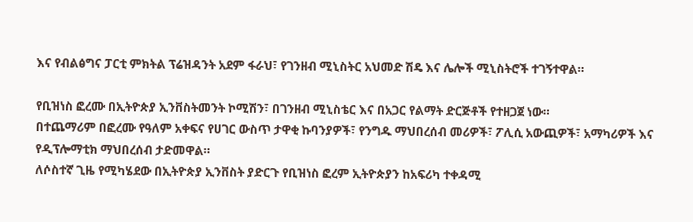እና የብልፅግና ፓርቲ ምክትል ፕሬዝዳንት አደም ፋራህ፣ የገንዘብ ሚኒስትር አህመድ ሽዴ እና ሌሎች ሚኒስትሮች ተገኝተዋል።

የቢዝነስ ፎረሙ በኢትዮጵያ ኢንቨስትመንት ኮሚሽን፣ በገንዘብ ሚኒስቴር እና በአጋር የልማት ድርጅቶች የተዘጋጀ ነው።
በተጨማሪም በፎረሙ የዓለም አቀፍና የሀገር ውስጥ ታዋቂ ኩባንያዎች፣ የንግዱ ማህበረሰብ መሪዎች፣ ፖሊሲ አውጪዎች፣ አማካሪዎች እና የዲፕሎማቲክ ማህበረሰብ ታድመዋል።
ለሶስተኛ ጊዜ የሚካሄደው በኢትዮጵያ ኢንቨስት ያድርጉ የቢዝነስ ፎረም ኢትዮጵያን ከአፍሪካ ተቀዳሚ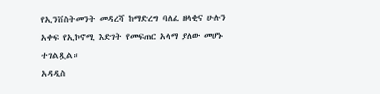የኢንቨስትመንት መዳረሻ ከማድረግ ባለፈ ዘላቂና ሁሉን አቀፍ የኢኮኖሚ እድገት የመፍጠር አላማ ያለው መሆኑ ተገልጿል።
አዳዲስ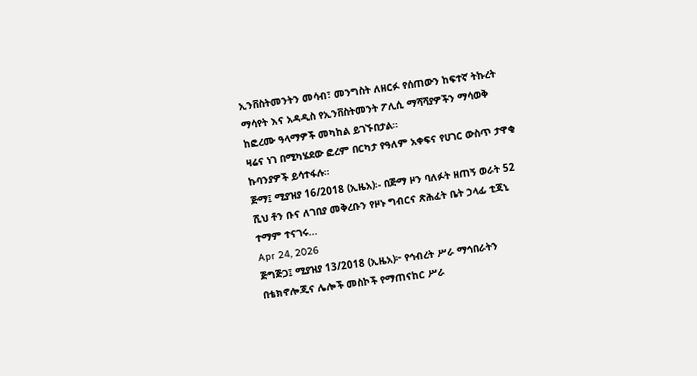ኢንቨስትመንትን መሳብ፣ መንግስት ለዘርፉ የሰጠውን ከፍተኛ ትኩረት ማሳየት እና አዳዲስ የኢንቨስትመንት ፖሊሲ ማሻሻያዎችን ማሳወቅ ከፎረሙ ዓላማዎች መካከል ይገኙበታል።
ዛሬና ነገ በሚካሄደው ፎረም በርካታ የዓለም አቀፍና የሀገር ውስጥ ታዋቂ ኩባንያዎች ይሳተፋሉ።
ጅማ፤ ሚያዝያ 16/2018 (ኢዜአ)፡- በጅማ ዞን ባለፉት ዘጠኝ ወራት 52 ሺህ ቶን ቡና ለገበያ መቅረቡን የዞኑ ግብርና ጽሕፈት ቤት ኃላፊ ቲጃኒ ተማም ተናገሩ...
Apr 24, 2026
ጅግጅጋ፤ ሚያዝያ 13/2018 (ኢዜአ)፦ የኅብረት ሥራ ማኅበራትን በቴክኖሎጂና ሌሎች መስኮች የማጠናከር ሥራ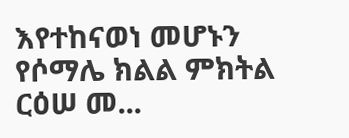እየተከናወነ መሆኑን የሶማሌ ክልል ምክትል ርዕሠ መ...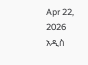Apr 22, 2026
አዲስ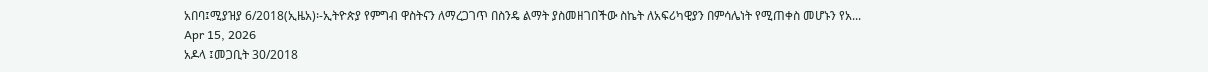አበባ፤ሚያዝያ 6/2018(ኢዜአ)፡-ኢትዮጵያ የምግብ ዋስትናን ለማረጋገጥ በስንዴ ልማት ያስመዘገበችው ስኬት ለአፍሪካዊያን በምሳሌነት የሚጠቀስ መሆኑን የአ...
Apr 15, 2026
አዶላ ፤መጋቢት 30/2018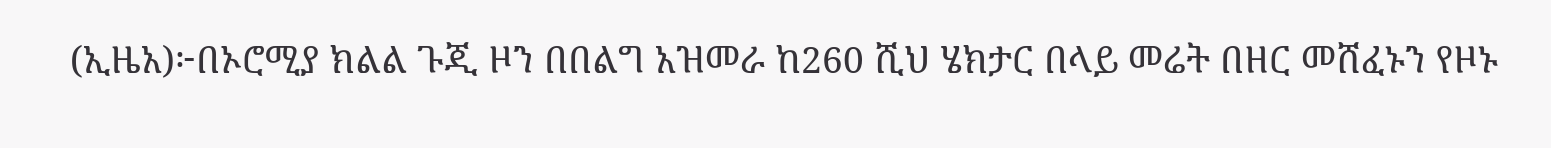(ኢዜአ)፦በኦሮሚያ ክልል ጉጂ ዞን በበልግ አዝመራ ከ260 ሺህ ሄክታር በላይ መሬት በዘር መሸፈኑን የዞኑ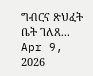ግብርና ጽህፈት ቤት ገለጸ...
Apr 9, 2026